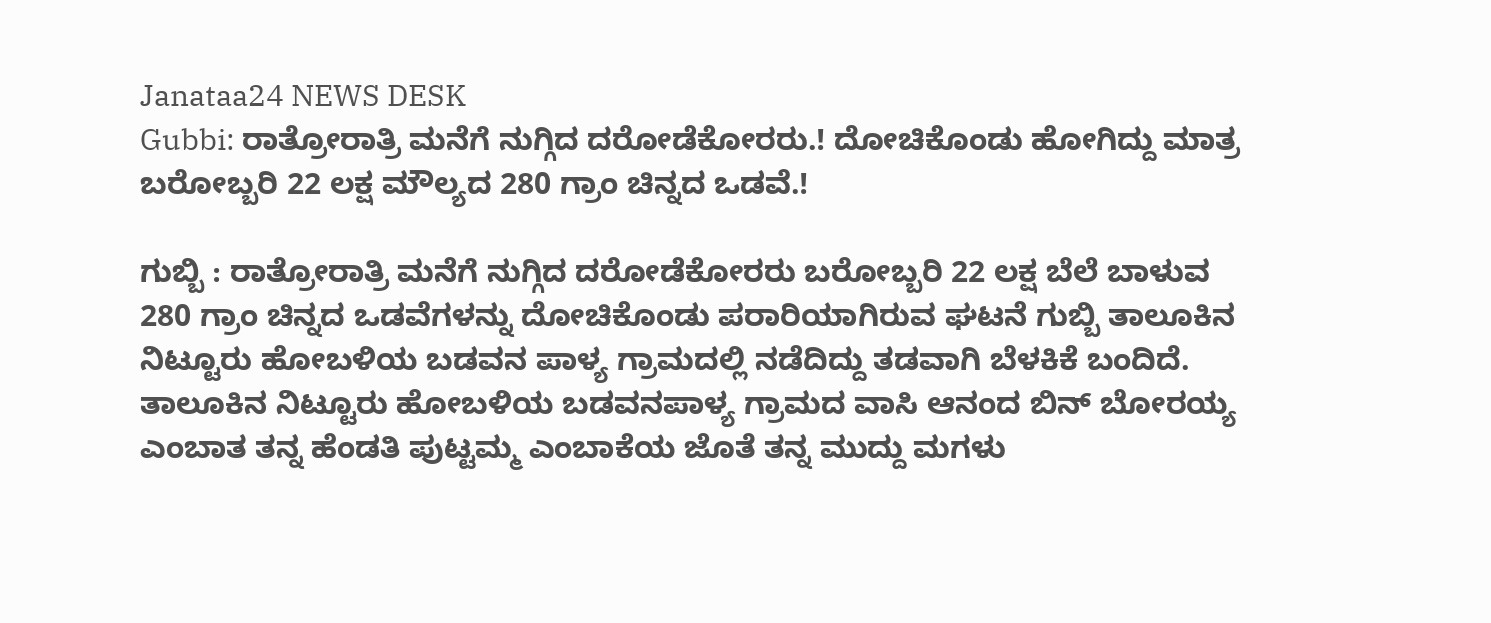Janataa24 NEWS DESK
Gubbi: ರಾತ್ರೋರಾತ್ರಿ ಮನೆಗೆ ನುಗ್ಗಿದ ದರೋಡೆಕೋರರು.! ದೋಚಿಕೊಂಡು ಹೋಗಿದ್ದು ಮಾತ್ರ ಬರೋಬ್ಬರಿ 22 ಲಕ್ಷ ಮೌಲ್ಯದ 280 ಗ್ರಾಂ ಚಿನ್ನದ ಒಡವೆ.!

ಗುಬ್ಬಿ : ರಾತ್ರೋರಾತ್ರಿ ಮನೆಗೆ ನುಗ್ಗಿದ ದರೋಡೆಕೋರರು ಬರೋಬ್ಬರಿ 22 ಲಕ್ಷ ಬೆಲೆ ಬಾಳುವ 280 ಗ್ರಾಂ ಚಿನ್ನದ ಒಡವೆಗಳನ್ನು ದೋಚಿಕೊಂಡು ಪರಾರಿಯಾಗಿರುವ ಘಟನೆ ಗುಬ್ಬಿ ತಾಲೂಕಿನ ನಿಟ್ಟೂರು ಹೋಬಳಿಯ ಬಡವನ ಪಾಳ್ಯ ಗ್ರಾಮದಲ್ಲಿ ನಡೆದಿದ್ದು ತಡವಾಗಿ ಬೆಳಕಿಕೆ ಬಂದಿದೆ.
ತಾಲೂಕಿನ ನಿಟ್ಟೂರು ಹೋಬಳಿಯ ಬಡವನಪಾಳ್ಯ ಗ್ರಾಮದ ವಾಸಿ ಆನಂದ ಬಿನ್ ಬೋರಯ್ಯ ಎಂಬಾತ ತನ್ನ ಹೆಂಡತಿ ಪುಟ್ಟಮ್ಮ ಎಂಬಾಕೆಯ ಜೊತೆ ತನ್ನ ಮುದ್ದು ಮಗಳು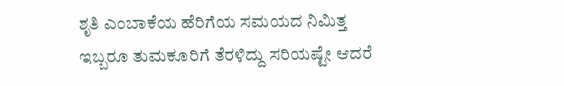ಶೃತಿ ಎಂಬಾಕೆಯ ಹೆರಿಗೆಯ ಸಮಯದ ನಿಮಿತ್ತ ಇಬ್ಬರೂ ತುಮಕೂರಿಗೆ ತೆರಳಿದ್ದು ಸರಿಯಷ್ಟೇ ಆದರೆ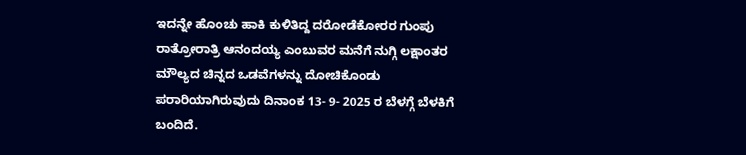ಇದನ್ನೇ ಹೊಂಚು ಹಾಕಿ ಕುಳಿತಿದ್ದ ದರೋಡೆಕೋರರ ಗುಂಪು ರಾತ್ರೋರಾತ್ರಿ ಆನಂದಯ್ಯ ಎಂಬುವರ ಮನೆಗೆ ನುಗ್ಗಿ ಲಕ್ಷಾಂತರ ಮೌಲ್ಯದ ಚಿನ್ನದ ಒಡವೆಗಳನ್ನು ದೋಚಿಕೊಂಡು ಪರಾರಿಯಾಗಿರುವುದು ದಿನಾಂಕ 13- 9- 2025 ರ ಬೆಳಗ್ಗೆ ಬೆಳಕಿಗೆ ಬಂದಿದೆ.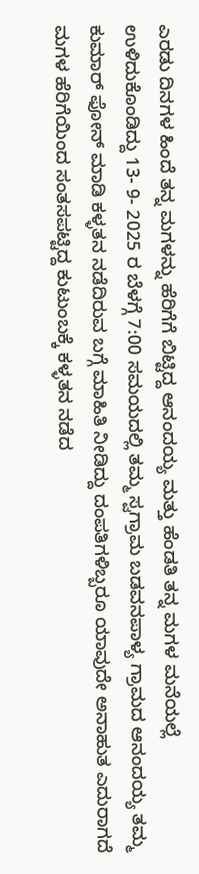ಎರಡು ದಿನಗಳ ಹಿಂದೆ ತನ್ನ ಮಗಳನ್ನು ಹೆರಿಗೆಗೆ ಬಿಟ್ಟಿದ್ದ ಆನಂದಯ್ಯ ಮತ್ತು ಹೆಂಡತಿ ತನ್ನ ಮಗಳ ಮನೆಯಲ್ಲೆ ಉಳಿದುಕೊಂಡಿದ್ದು 13- 9- 2025 ರ ಬೆಳಗ್ಗೆ 7:00 ಸಮಯದಲ್ಲಿ ತಮ್ಮ ಸ್ವಗ್ರಾಮ ಬಡವನಪಾಳ್ಯ ಗ್ರಾಮದ ಆನಂದಯ್ಯ ತಮ್ಮ ಕುಮಾರ್ ಫೋನ್ ಮಾಡಿ ಕಳ್ಳತನ ನಡೆದಿರುವ ಬಗ್ಗೆ ಮಾಹಿತಿ ನೀಡಿದ್ದು ದಂಪತಿಗಳಿಬ್ಬರೂ ಯಾವುದೇ ಅನಾಹುತ ಎದುರಾಗದೆ ಮಗಳ ಹೆರಿಗೆಯಿಂದ ಸಂತಸಪಟ್ಟಿದ್ದ ಕುಟುಂಬಕ್ಕೆ ಕಳ್ಳತನ ನಡೆದ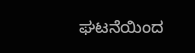ಘಟನೆಯಿಂದ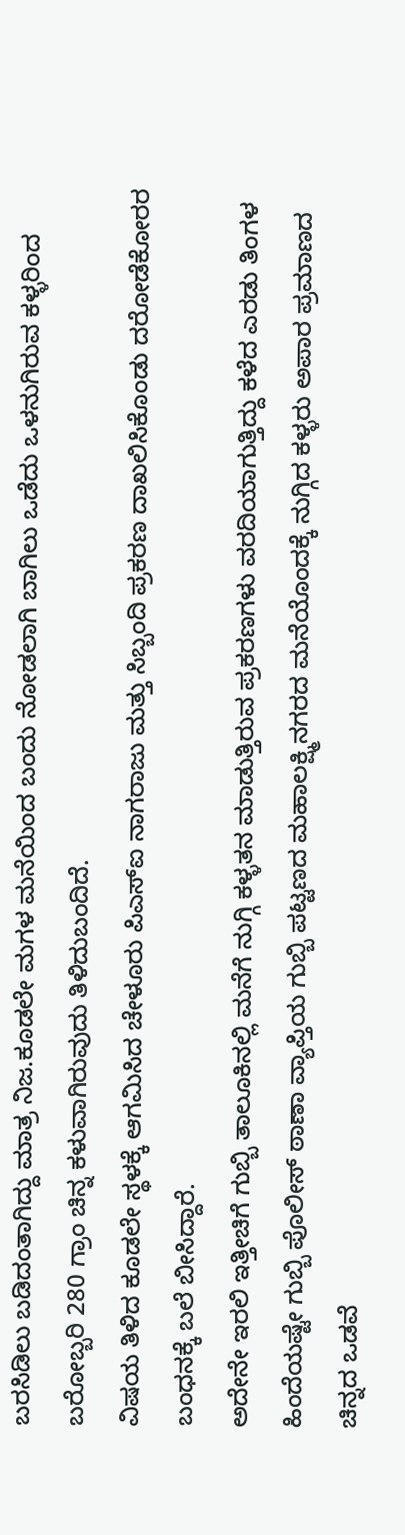ಬರಸಿಡಿಲು ಬಡಿದಂತಾಗಿದ್ದು ಮಾತ್ರ ನಿಜ.ಕೂಡಲೇ ಮಗಳ ಮನೆಯಿಂದ ಬಂದು ನೋಡಲಾಗಿ ಬಾಗಿಲು ಒಡೆದು ಒಳನುಗಿರುವ ಕಳ್ಳರಿಂದ ಬರೋಬ್ಬರಿ 280 ಗ್ರಾಂ ಚಿನ್ನ ಕಳುವಾಗಿರುವುದು ತಿಳಿದುಬಂದಿದೆ.
ವಿಷಯ ತಿಳಿದ ಕೂಡಲೇ ಸ್ಥಳಕ್ಕೆ ಆಗಮಿಸಿದ ಚೇಳೂರು ಪಿಎಸ್ಐ ನಾಗರಾಜು ಮತ್ತು ಸಿಬ್ಬಂದಿ ಪ್ರಕರಣ ದಾಖಲಿಸಿಕೊಂಡು ದರೋಡೆಕೋರರ ಬಂಧನಕ್ಕೆ ಬಲೆ ಬೀಸಿದ್ದಾರೆ.
ಅದೇನೇ ಇರಲಿ ಇತ್ತೀಚಿಗೆ ಗುಬ್ಬಿ ತಾಲೂಕಿನಲ್ಲಿ ಮನೆಗೆ ನುಗ್ಗಿ ಕಳ್ಳತನ ಮಾಡುತ್ತಿರುವ ಪ್ರಕರಣಗಳು ವರದಿಯಾಗುತ್ತಿದ್ದು ಕಳೆದ ಎರಡು ತಿಂಗಳ ಹಿಂದೆಯಷ್ಟೇ ಗುಬ್ಬಿ ಪೊಲೀಸ್ ಠಾಣಾ ವ್ಯಾಪ್ತಿಯ ಗುಬ್ಬಿ ಪಟ್ಟಣದ ಮಹಾಲಕ್ಷ್ಮಿನಗರದ ಮನೆಯೊಂದಕ್ಕೆ ನುಗ್ಗಿದ ಕಳ್ಳರು ಅಪಾರ ಪ್ರಮಾಣದ ಚಿನ್ನದ ಒಡವೆ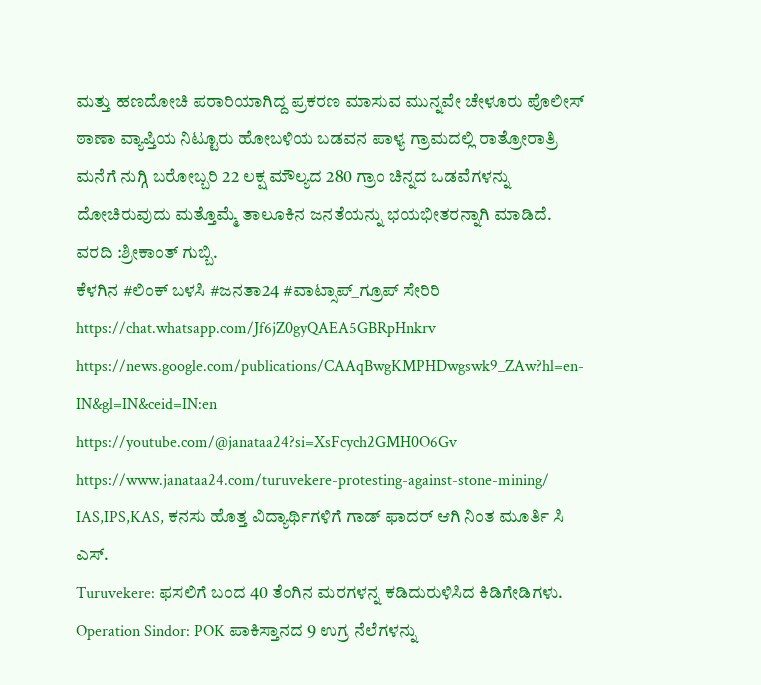ಮತ್ತು ಹಣದೋಚಿ ಪರಾರಿಯಾಗಿದ್ದ ಪ್ರಕರಣ ಮಾಸುವ ಮುನ್ನವೇ ಚೇಳೂರು ಪೊಲೀಸ್ ಠಾಣಾ ವ್ಯಾಪ್ತಿಯ ನಿಟ್ಟೂರು ಹೋಬಳಿಯ ಬಡವನ ಪಾಳ್ಯ ಗ್ರಾಮದಲ್ಲಿ ರಾತ್ರೋರಾತ್ರಿ ಮನೆಗೆ ನುಗ್ಗಿ ಬರೋಬ್ಬರಿ 22 ಲಕ್ಷ ಮೌಲ್ಯದ 280 ಗ್ರಾಂ ಚಿನ್ನದ ಒಡವೆಗಳನ್ನು ದೋಚಿರುವುದು ಮತ್ತೊಮ್ಮೆ ತಾಲೂಕಿನ ಜನತೆಯನ್ನು ಭಯಭೀತರನ್ನಾಗಿ ಮಾಡಿದೆ.
ವರದಿ :ಶ್ರೀಕಾಂತ್ ಗುಬ್ಬಿ.
ಕೆಳಗಿನ #ಲಿಂಕ್ ಬಳಸಿ #ಜನತಾ24 #ವಾಟ್ಸಾಪ್_ಗ್ರೂಪ್ ಸೇರಿರಿ https://chat.whatsapp.com/Jf6jZ0gyQAEA5GBRpHnkrv
https://news.google.com/publications/CAAqBwgKMPHDwgswk9_ZAw?hl=en-IN&gl=IN&ceid=IN:en
https://youtube.com/@janataa24?si=XsFcych2GMH0O6Gv
https://www.janataa24.com/turuvekere-protesting-against-stone-mining/
IAS,IPS,KAS, ಕನಸು ಹೊತ್ತ ವಿದ್ಯಾರ್ಥಿಗಳಿಗೆ ಗಾಡ್ ಫಾದರ್ ಆಗಿ ನಿಂತ ಮೂರ್ತಿ ಸಿ ಎಸ್.
Turuvekere: ಫಸಲಿಗೆ ಬಂದ 40 ತೆಂಗಿನ ಮರಗಳನ್ನ ಕಡಿದುರುಳಿಸಿದ ಕಿಡಿಗೇಡಿಗಳು.
Operation Sindor: POK ಪಾಕಿಸ್ತಾನದ 9 ಉಗ್ರ ನೆಲೆಗಳನ್ನು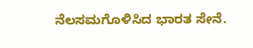ನೆಲಸಮಗೊಳಿಸಿದ ಭಾರತ ಸೇನೆ.